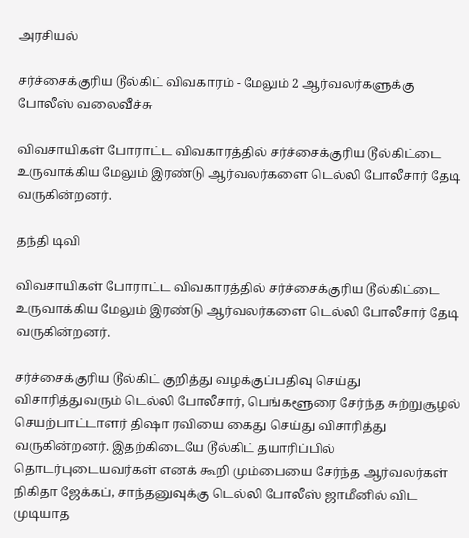அரசியல்

சர்ச்சைக்குரிய டூல்கிட் விவகாரம் - மேலும் 2 ஆர்வலர்களுக்கு போலீஸ் வலைவீச்சு

விவசாயிகள் போராட்ட விவகாரத்தில் சர்ச்சைக்குரிய டூல்கிட்டை உருவாக்கிய மேலும் இரண்டு ஆர்வலர்களை டெல்லி போலீசார் தேடி வருகின்றனர்.

தந்தி டிவி

விவசாயிகள் போராட்ட விவகாரத்தில் சர்ச்சைக்குரிய டூல்கிட்டை உருவாக்கிய மேலும் இரண்டு ஆர்வலர்களை டெல்லி போலீசார் தேடி வருகின்றனர்.

சர்ச்சைக்குரிய டூல்கிட் குறித்து வழக்குப்பதிவு செய்து விசாரித்துவரும் டெல்லி போலீசார், பெங்களூரை சேர்ந்த சுற்றுசூழல் செயற்பாட்டாளர் திஷா ரவியை கைது செய்து விசாரித்து வருகின்றனர். இதற்கிடையே டூல்கிட் தயாரிப்பில் தொடர்புடையவர்கள் எனக் கூறி மும்பையை சேர்ந்த ஆர்வலர்கள் நிகிதா ஜேக்கப், சாந்தனுவுக்கு டெல்லி போலீஸ் ஜாமீனில் விட முடியாத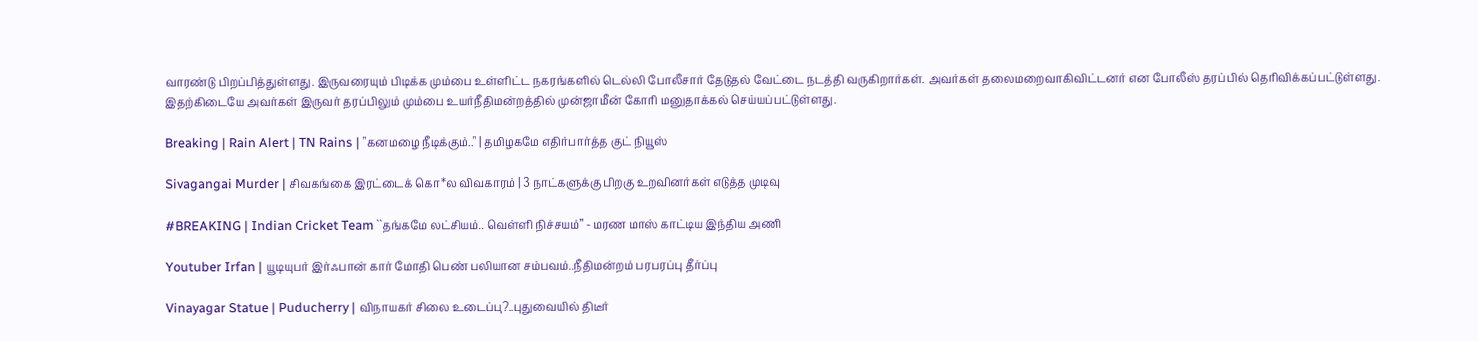வாரண்டு பிறப்பித்துள்ளது. இருவரையும் பிடிக்க மும்பை உள்ளிட்ட நகரங்களில் டெல்லி போலீசார் தேடுதல் வேட்டை நடத்தி வருகிறார்கள். அவர்கள் தலைமறைவாகிவிட்டனர் என போலீஸ் தரப்பில் தெரிவிக்கப்பட்டுள்ளது. இதற்கிடையே அவர்கள் இருவர் தரப்பிலும் மும்பை உயர்நீதிமன்றத்தில் முன்ஜாமீன் கோரி மனுதாக்கல் செய்யப்பட்டுள்ளது.

Breaking | Rain Alert | TN Rains | "கனமழை நீடிக்கும்.." | தமிழகமே எதிர்பார்த்த குட் நியூஸ்

Sivagangai Murder | சிவகங்கை இரட்டைக் கொ*ல விவகாரம் | 3 நாட்களுக்கு பிறகு உறவினர்கள் எடுத்த முடிவு

#BREAKING | Indian Cricket Team ``தங்கமே லட்சியம்.. வெள்ளி நிச்சயம்’’ - மரண மாஸ் காட்டிய இந்திய அணி

Youtuber Irfan | யூடியுபர் இர்ஃபான் கார் மோதி பெண் பலியான சம்பவம்..நீதிமன்றம் பரபரப்பு தீர்ப்பு

Vinayagar Statue | Puducherry | விநாயகர் சிலை உடைப்பு?..புதுவையில் திடீர்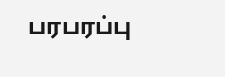பரபரப்பு